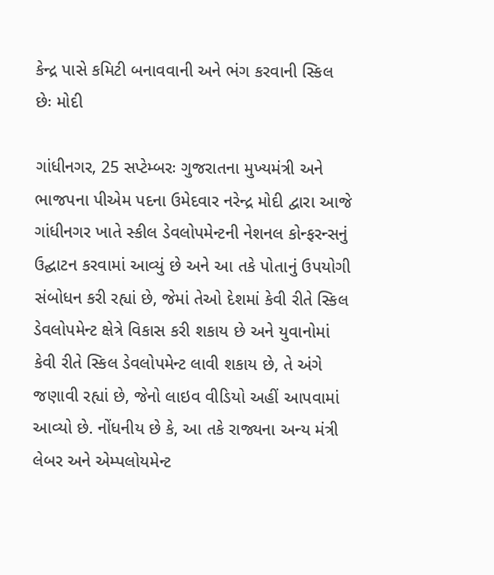કેન્દ્ર પાસે કમિટી બનાવવાની અને ભંગ કરવાની સ્કિલ છેઃ મોદી

ગાંધીનગર, 25 સપ્ટેમ્બરઃ ગુજરાતના મુખ્યમંત્રી અને ભાજપના પીએમ પદના ઉમેદવાર નરેન્દ્ર મોદી દ્વારા આજે ગાંધીનગર ખાતે સ્કીલ ડેવલોપમેન્ટની નેશનલ કોન્ફરન્સનું ઉદ્ઘાટન કરવામાં આવ્યું છે અને આ તકે પોતાનું ઉપયોગી સંબોધન કરી રહ્યાં છે, જેમાં તેઓ દેશમાં કેવી રીતે સ્કિલ ડેવલોપમેન્ટ ક્ષેત્રે વિકાસ કરી શકાય છે અને યુવાનોમાં કેવી રીતે સ્કિલ ડેવલોપમેન્ટ લાવી શકાય છે, તે અંગે જણાવી રહ્યાં છે, જેનો લાઇવ વીડિયો અહીં આપવામાં આવ્યો છે. નોંધનીય છે કે, આ તકે રાજ્યના અન્ય મંત્રી લેબર અને એમ્પલોયમેન્ટ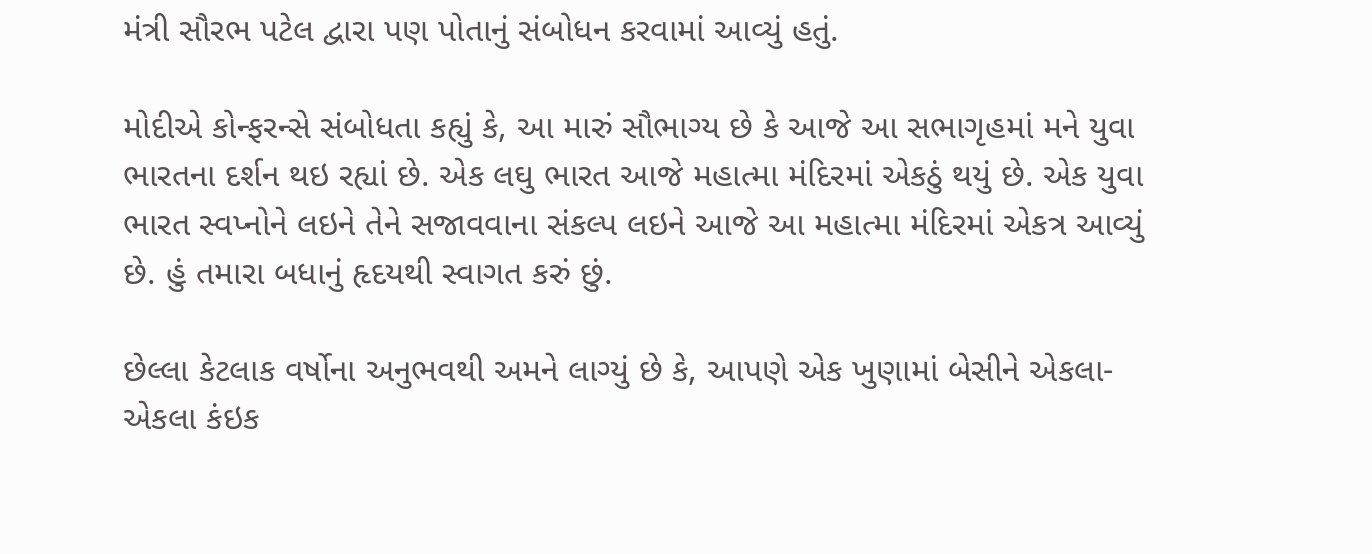મંત્રી સૌરભ પટેલ દ્વારા પણ પોતાનું સંબોધન કરવામાં આવ્યું હતું.

મોદીએ કોન્ફરન્સે સંબોધતા કહ્યું કે, આ મારું સૌભાગ્ય છે કે આજે આ સભાગૃહમાં મને યુવા ભારતના દર્શન થઇ રહ્યાં છે. એક લઘુ ભારત આજે મહાત્મા મંદિરમાં એકઠું થયું છે. એક યુવા ભારત સ્વપ્નોને લઇને તેને સજાવવાના સંકલ્પ લઇને આજે આ મહાત્મા મંદિરમાં એકત્ર આવ્યું છે. હું તમારા બધાનું હૃદયથી સ્વાગત કરું છું.

છેલ્લા કેટલાક વર્ષોના અનુભવથી અમને લાગ્યું છે કે, આપણે એક ખુણામાં બેસીને એકલા-એકલા કંઇક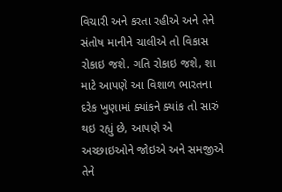વિચારી અને કરતા રહીએ અને તેને સંતોષ માનીને ચાલીએ તો વિકાસ રોકાઇ જશે. ગતિ રોકાઇ જશે, શા માટે આપણે આ વિશાળ ભારતના દરેક ખુણામાં ક્યાંકને ક્યાંક તો સારું થઇ રહ્યું છે, આપણે એ અચ્છાઇઓને જોઇએ અને સમજીએ તેને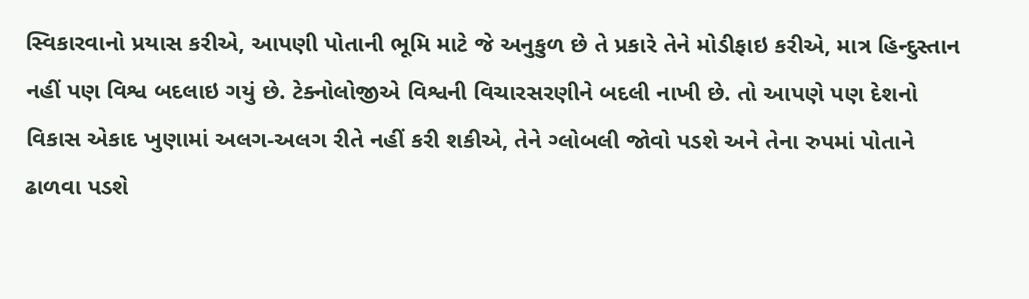સ્વિકારવાનો પ્રયાસ કરીએ, આપણી પોતાની ભૂમિ માટે જે અનુકુળ છે તે પ્રકારે તેને મોડીફાઇ કરીએ, માત્ર હિન્દુસ્તાન નહીં પણ વિશ્વ બદલાઇ ગયું છે. ટેક્નોલોજીએ વિશ્વની વિચારસરણીને બદલી નાખી છે. તો આપણે પણ દેશનો વિકાસ એકાદ ખુણામાં અલગ-અલગ રીતે નહીં કરી શકીએ, તેને ગ્લોબલી જોવો પડશે અને તેના રુપમાં પોતાને ઢાળવા પડશે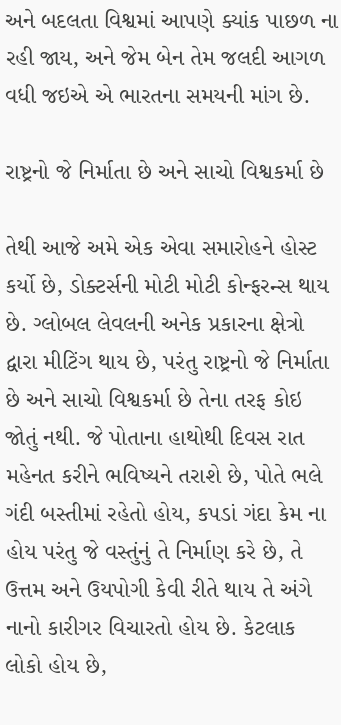અને બદલતા વિશ્વમાં આપણે ક્યાંક પાછળ ના રહી જાય, અને જેમ બેન તેમ જલદી આગળ વધી જઇએ એ ભારતના સમયની માંગ છે.

રાષ્ટ્રનો જે નિર્માતા છે અને સાચો વિશ્વકર્મા છે

તેથી આજે અમે એક એવા સમારોહને હોસ્ટ કર્યો છે, ડોક્ટર્સની મોટી મોટી કોન્ફરન્સ થાય છે. ગ્લોબલ લેવલની અનેક પ્રકારના ક્ષેત્રો દ્વારા મીટિંગ થાય છે, પરંતુ રાષ્ટ્રનો જે નિર્માતા છે અને સાચો વિશ્વકર્મા છે તેના તરફ કોઇ જોતું નથી. જે પોતાના હાથોથી દિવસ રાત મહેનત કરીને ભવિષ્યને તરાશે છે, પોતે ભલે ગંદી બસ્તીમાં રહેતો હોય, કપડાં ગંદા કેમ ના હોય પરંતુ જે વસ્તુંનું તે નિર્માણ કરે છે, તે ઉત્તમ અને ઉયપોગી કેવી રીતે થાય તે અંગે નાનો કારીગર વિચારતો હોય છે. કેટલાક લોકો હોય છે,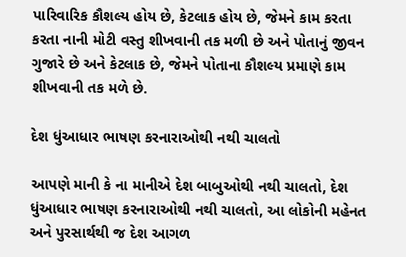પારિવારિક કૌશલ્ય હોય છે, કેટલાક હોય છે, જેમને કામ કરતા કરતા નાની મોટી વસ્તુ શીખવાની તક મળી છે અને પોતાનું જીવન ગુજારે છે અને કેટલાક છે, જેમને પોતાના કૌશલ્ય પ્રમાણે કામ શીખવાની તક મળે છે.

દેશ ધુંઆધાર ભાષણ કરનારાઓથી નથી ચાલતો

આપણે માની કે ના માનીએ દેશ બાબુઓથી નથી ચાલતો, દેશ ધુંઆધાર ભાષણ કરનારાઓથી નથી ચાલતો, આ લોકોની મહેનત અને પુરસાર્થથી જ દેશ આગળ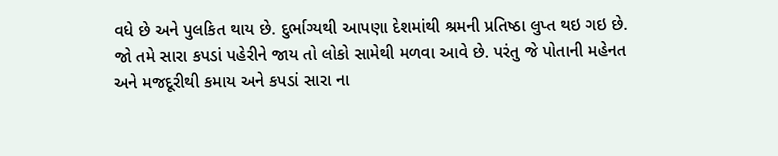વધે છે અને પુલકિત થાય છે. દુર્ભાગ્યથી આપણા દેશમાંથી શ્રમની પ્રતિષ્ઠા લુપ્ત થઇ ગઇ છે. જો તમે સારા કપડાં પહેરીને જાય તો લોકો સામેથી મળવા આવે છે. પરંતુ જે પોતાની મહેનત અને મજદૂરીથી કમાય અને કપડાં સારા ના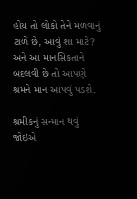હોય તો લોકો તેને મળવાનું ટાળે છે, આવું શા માટે? અને આ માનસિકતાને બદલવી છે તો આપણે શ્રમને માન આપવું પડશે.

શ્રમીકનું સન્માન થવું જોઇએ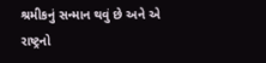શ્રમીકનું સન્માન થવું છે અને એ રાષ્ટ્રનો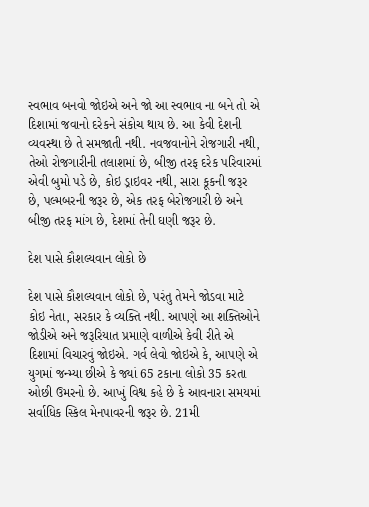સ્વભાવ બનવો જોઇએ અને જો આ સ્વભાવ ના બને તો એ દિશામાં જવાનો દરેકને સંકોચ થાય છે. આ કેવી દેશની વ્યવસ્થા છે તે સમજાતી નથી. નવજવાનોને રોજગારી નથી, તેઓ રોજગારીની તલાશમાં છે, બીજી તરફ દરેક પરિવારમાં એવી બુમો પડે છે, કોઇ ડ્રાઇવર નથી, સારા કૂકની જરૂર છે, પલ્મબરની જરૂર છે, એક તરફ બેરોજગારી છે અને બીજી તરફ માંગ છે, દેશમાં તેની ઘણી જરૂર છે.

દેશ પાસે કૌશલ્યવાન લોકો છે

દેશ પાસે કૌશલ્યવાન લોકો છે, પરંતુ તેમને જોડવા માટે કોઇ નેતા, સરકાર કે વ્યક્તિ નથી. આપણે આ શક્તિઓને જોડીએ અને જરૂરિયાત પ્રમાણે વાળીએ કેવી રીતે એ દિશામાં વિચારવું જોઇએ. ગર્વ લેવો જોઇએ કે, આપણે એ યુગમાં જન્મ્યા છીએ કે જ્યાં 65 ટકાના લોકો 35 કરતા ઓછી ઉમરનો છે. આખું વિશ્વ કહે છે કે આવનારા સમયમાં સર્વાધિક સ્કિલ મેનપાવરની જરૂર છે. 21મી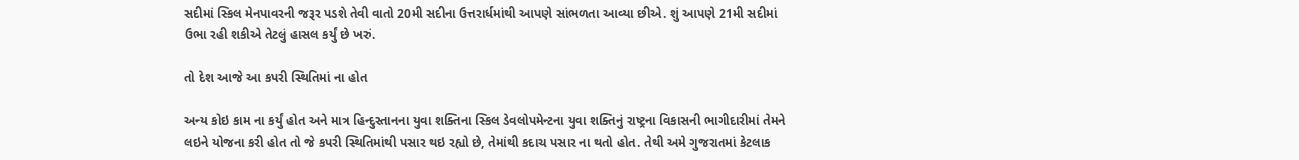સદીમાં સ્કિલ મેનપાવરની જરૂર પડશે તેવી વાતો 20મી સદીના ઉત્તરાર્ધમાંથી આપણે સાંભળતા આવ્યા છીએ. શું આપણે 21મી સદીમાં ઉભા રહી શકીએ તેટલું હાસલ કર્યું છે ખરું.

તો દેશ આજે આ કપરી સ્થિતિમાં ના હોત

અન્ય કોઇ કામ ના કર્યું હોત અને માત્ર હિન્દુસ્તાનના યુવા શક્તિના સ્કિલ ડેવલોપમેન્ટના યુવા શક્તિનું રાષ્ટ્રના વિકાસની ભાગીદારીમાં તેમને લઇને યોજના કરી હોત તો જે કપરી સ્થિતિમાંથી પસાર થઇ રહ્યો છે, તેમાંથી કદાચ પસાર ના થતો હોત. તેથી અમે ગુજરાતમાં કેટલાક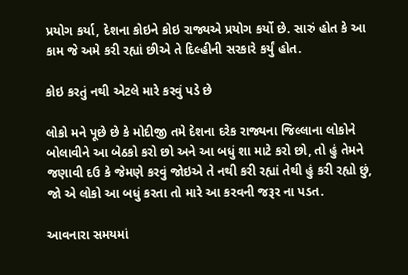પ્રયોગ કર્યા, દેશના કોઇને કોઇ રાજ્યએ પ્રયોગ કર્યો છે. સારું હોત કે આ કામ જે અમે કરી રહ્યાં છીએ તે દિલ્હીની સરકારે કર્યું હોત.

કોઇ કરતું નથી એટલે મારે કરવું પડે છે

લોકો મને પૂછે છે કે મોદીજી તમે દેશના દરેક રાજ્યના જિલ્લાના લોકોને બોલાવીને આ બેઠકો કરો છો અને આ બધું શા માટે કરો છો, તો હું તેમને જણાવી દઉ કે જેમણે કરવું જોઇએ તે નથી કરી રહ્યાં તેથી હું કરી રહ્યો છું, જો એ લોકો આ બધું કરતા તો મારે આ કરવની જરૂર ના પડત.

આવનારા સમયમાં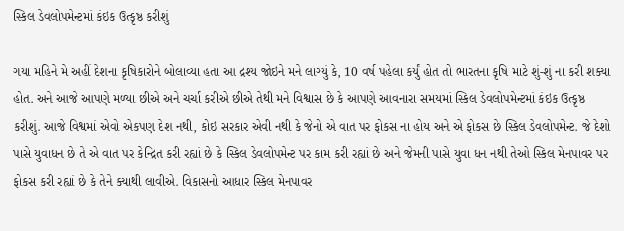સ્કિલ ડેવલોપમેન્ટમાં કંઇક ઉત્કૃષ્ઠ કરીશું

ગયા મહિને મે અહીં દેશના કૃષિકારોને બોલાવ્યા હતા આ દ્રશ્ય જોઇને મને લાગ્યું કે, 10 વર્ષ પહેલા કર્યું હોત તો ભારતના કૃષિ માટે શું-શું ના કરી શક્યા હોત. અને આજે આપણે મળ્યા છીએ અને ચર્ચા કરીએ છીએ તેથી મને વિશ્વાસ છે કે આપણે આવનારા સમયમાં સ્કિલ ડેવલોપમેન્ટમાં કંઇક ઉત્કૃષ્ઠ કરીશું. આજે વિશ્વમાં એવો એકપણ દેશ નથી, કોઇ સરકાર એવી નથી કે જેનો એ વાત પર ફોકસ ના હોય અને એ ફોકસ છે સ્કિલ ડેવલોપમેન્ટ. જે દેશો પાસે યુવાધન છે તે એ વાત પર કેન્દ્રિત કરી રહ્યાં છે કે સ્કિલ ડેવલોપમેન્ટ પર કામ કરી રહ્યાં છે અને જેમની પાસે યુવા ધન નથી તેઓ સ્કિલ મેનપાવર પર ફોકસ કરી રહ્યાં છે કે તેને ક્યાથી લાવીએ. વિકાસનો આધાર સ્કિલ મેનપાવર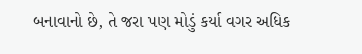બનાવાનો છે, તે જરા પણ મોડું કર્યા વગર અધિક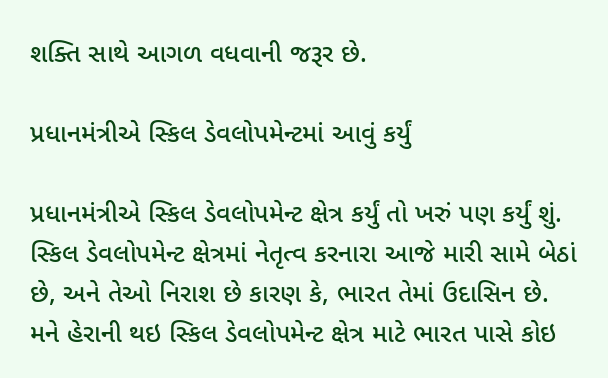શક્તિ સાથે આગળ વધવાની જરૂર છે.

પ્રધાનમંત્રીએ સ્કિલ ડેવલોપમેન્ટમાં આવું કર્યું

પ્રધાનમંત્રીએ સ્કિલ ડેવલોપમેન્ટ ક્ષેત્ર કર્યું તો ખરું પણ કર્યું શું. સ્કિલ ડેવલોપમેન્ટ ક્ષેત્રમાં નેતૃત્વ કરનારા આજે મારી સામે બેઠાં છે, અને તેઓ નિરાશ છે કારણ કે, ભારત તેમાં ઉદાસિન છે. મને હેરાની થઇ સ્કિલ ડેવલોપમેન્ટ ક્ષેત્ર માટે ભારત પાસે કોઇ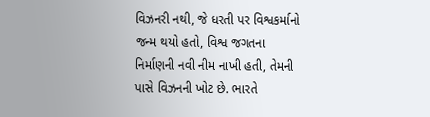વિઝનરી નથી, જે ધરતી પર વિશ્વકર્માનો જન્મ થયો હતો, વિશ્વ જગતના નિર્માણની નવી નીમ નાખી હતી, તેમની પાસે વિઝનની ખોટ છે. ભારતે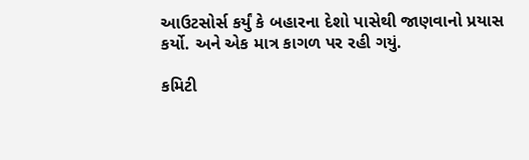આઉટસોર્સ કર્યું કે બહારના દેશો પાસેથી જાણવાનો પ્રયાસ કર્યો. અને એક માત્ર કાગળ પર રહી ગયું.

કમિટી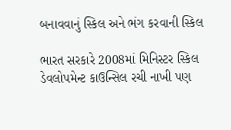બનાવવાનું સ્કિલ અને ભંગ કરવાની સ્કિલ

ભારત સરકારે 2008માં મિનિસ્ટર સ્કિલ ડેવલોપમેન્ટ કાઉન્સિલ રચી નાખી પણ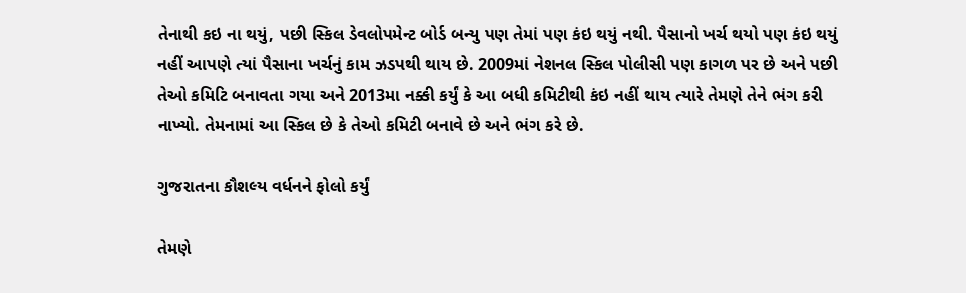તેનાથી કઇ ના થયું, પછી સ્કિલ ડેવલોપમેન્ટ બોર્ડ બન્યુ પણ તેમાં પણ કંઇ થયું નથી. પૈસાનો ખર્ચ થયો પણ કંઇ થયું નહીં આપણે ત્યાં પૈસાના ખર્ચનું કામ ઝડપથી થાય છે. 2009માં નેશનલ સ્કિલ પોલીસી પણ કાગળ પર છે અને પછી તેઓ કમિટિ બનાવતા ગયા અને 2013મા નક્કી કર્યું કે આ બધી કમિટીથી કંઇ નહીં થાય ત્યારે તેમણે તેને ભંગ કરી નાખ્યો. તેમનામાં આ સ્કિલ છે કે તેઓ કમિટી બનાવે છે અને ભંગ કરે છે.

ગુજરાતના કૌશલ્ય વર્ધનને ફોલો કર્યું

તેમણે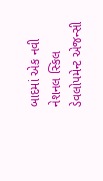બાદમાં એક નવી નેશનલ સ્કિલ ડેવલોપમેન્ટ એજન્સી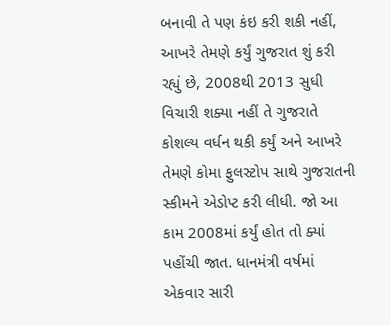બનાવી તે પણ કંઇ કરી શકી નહીં, આખરે તેમણે કર્યું ગુજરાત શું કરી રહ્યું છે, 2008થી 2013 સુધી વિચારી શક્યા નહીં તે ગુજરાતે કોશલ્ય વર્ધન થકી કર્યું અને આખરે તેમણે કોમા ફુલસ્ટોપ સાથે ગુજરાતની સ્કીમને એડોપ્ટ કરી લીધી. જો આ કામ 2008માં કર્યું હોત તો ક્યાં પહોંચી જાત. ધાનમંત્રી વર્ષમાં એકવાર સારી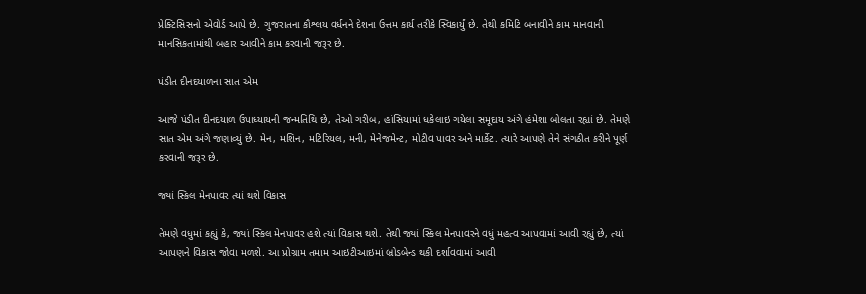પ્રેક્ટિસિસનો એવોર્ડ આપે છે. ગુજરાતના કૌશ્લય વર્ધનને દેશના ઉત્તમ કાર્ય તરીકે સ્વિકાર્યું છે. તેથી કમિટિ બનાવીને કામ માનવાની માનસિકતામાંથી બહાર આવીને કામ કરવાની જરૂર છે.

પંડીત દીનદયાળના સાત એમ

આજે પંડીત દીનદયાળ ઉપાધ્યાયની જન્મતિથિ છે, તેઓ ગરીબ, હાંસિયામાં ધકેલાઇ ગયેલા સમૂદાય અંગે હંમેશા બોલતા રહ્યાં છે. તેમણે સાત એમ અંગે જણાવ્યું છે. મેન, મશિન, મટિરિયલ, મની, મેનેજમેન્ટ, મોટીવ પાવર અને માર્કેટ. ત્યારે આપણે તેને સંગઠીત કરીને પૂર્ણ કરવાની જરૂર છે.

જ્યાં સ્કિલ મેનપાવર ત્યાં થશે વિકાસ

તેમણે વધુમાં કહ્યું કે, જ્યાં સ્કિલ મેનપાવર હશે ત્યાં વિકાસ થશે. તેથી જ્યાં સ્કિલ મેનપાવરને વધું મહત્વ આપવામાં આવી રહ્યું છે, ત્યાં આપણને વિકાસ જોવા મળશે. આ પ્રોગ્રામ તમામ આઇટીઆઇમાં બ્રોડબેન્ડ થકી દર્શાવવામાં આવી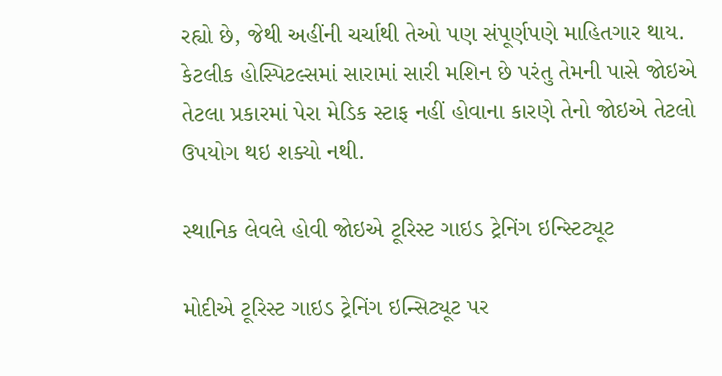રહ્યો છે, જેથી અહીંની ચર્ચાથી તેઓ પણ સંપૂર્ણપણે માહિતગાર થાય. કેટલીક હોસ્પિટલ્સમાં સારામાં સારી મશિન છે પરંતુ તેમની પાસે જોઇએ તેટલા પ્રકારમાં પેરા મેડિક સ્ટાફ નહીં હોવાના કારણે તેનો જોઇએ તેટલો ઉપયોગ થઇ શક્યો નથી.

સ્થાનિક લેવલે હોવી જોઇએ ટૂરિસ્ટ ગાઇડ ટ્રેનિંગ ઇન્સ્ટિટ્યૂટ

મોદીએ ટૂરિસ્ટ ગાઇડ ટ્રેનિંગ ઇન્સિટ્યૂટ પર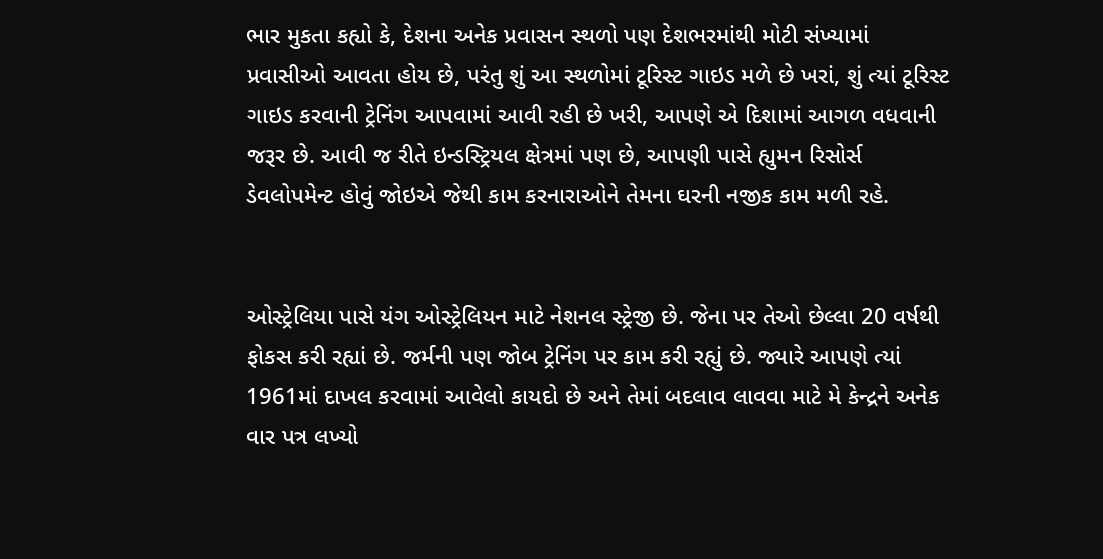ભાર મુકતા કહ્યો કે, દેશના અનેક પ્રવાસન સ્થળો પણ દેશભરમાંથી મોટી સંખ્યામાં પ્રવાસીઓ આવતા હોય છે, પરંતુ શું આ સ્થળોમાં ટૂરિસ્ટ ગાઇડ મળે છે ખરાં, શું ત્યાં ટૂરિસ્ટ ગાઇડ કરવાની ટ્રેનિંગ આપવામાં આવી રહી છે ખરી, આપણે એ દિશામાં આગળ વધવાની જરૂર છે. આવી જ રીતે ઇન્ડસ્ટ્રિયલ ક્ષેત્રમાં પણ છે, આપણી પાસે હ્યુમન રિસોર્સ ડેવલોપમેન્ટ હોવું જોઇએ જેથી કામ કરનારાઓને તેમના ઘરની નજીક કામ મળી રહે.


ઓસ્ટ્રેલિયા પાસે યંગ ઓસ્ટ્રેલિયન માટે નેશનલ સ્ટ્રેજી છે. જેના પર તેઓ છેલ્લા 20 વર્ષથી ફોકસ કરી રહ્યાં છે. જર્મની પણ જોબ ટ્રેનિંગ પર કામ કરી રહ્યું છે. જ્યારે આપણે ત્યાં 1961માં દાખલ કરવામાં આવેલો કાયદો છે અને તેમાં બદલાવ લાવવા માટે મે કેન્દ્રને અનેક વાર પત્ર લખ્યો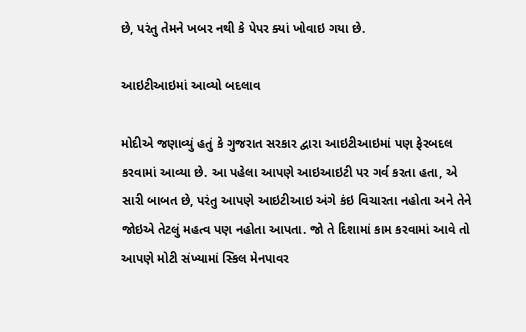છે, પરંતુ તેમને ખબર નથી કે પેપર ક્યાં ખોવાઇ ગયા છે.

આઇટીઆઇમાં આવ્યો બદલાવ

મોદીએ જણાવ્યું હતું કે ગુજરાત સરકાર દ્વારા આઇટીઆઇમાં પણ ફેરબદલ કરવામાં આવ્યા છે. આ પહેલા આપણે આઇઆઇટી પર ગર્વ કરતા હતા, એ સારી બાબત છે, પરંતુ આપણે આઇટીઆઇ અંગે કંઇ વિચારતા નહોતા અને તેને જોઇએ તેટલું મહત્વ પણ નહોતા આપતા. જો તે દિશામાં કામ કરવામાં આવે તો આપણે મોટી સંખ્યામાં સ્કિલ મેનપાવર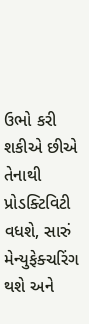ઉભો કરી શકીએ છીએ તેનાથી પ્રોડક્ટિવિટી વધશે, સારું મેન્યુફેક્ચરિંગ થશે અને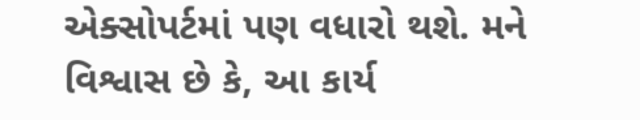એક્સોપર્ટમાં પણ વધારો થશે. મને વિશ્વાસ છે કે, આ કાર્ય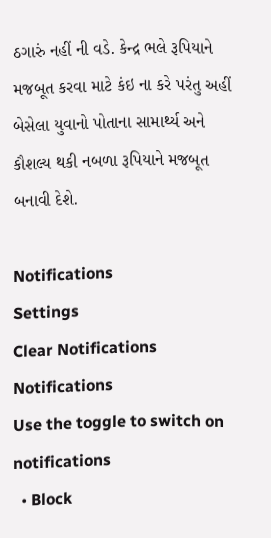ઠગારું નહીં ની વડે. કેન્દ્ર ભલે રૂપિયાને મજબૂત કરવા માટે કંઇ ના કરે પરંતુ અહીં બેસેલા યુવાનો પોતાના સામાર્થ્ય અને કૌશલ્ય થકી નબળા રૂપિયાને મજબૂત બનાવી દેશે.

Notifications
Settings
Clear Notifications
Notifications
Use the toggle to switch on notifications
  • Block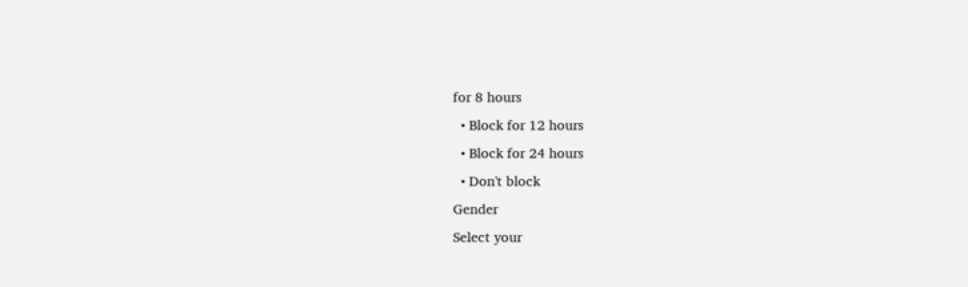for 8 hours
  • Block for 12 hours
  • Block for 24 hours
  • Don't block
Gender
Select your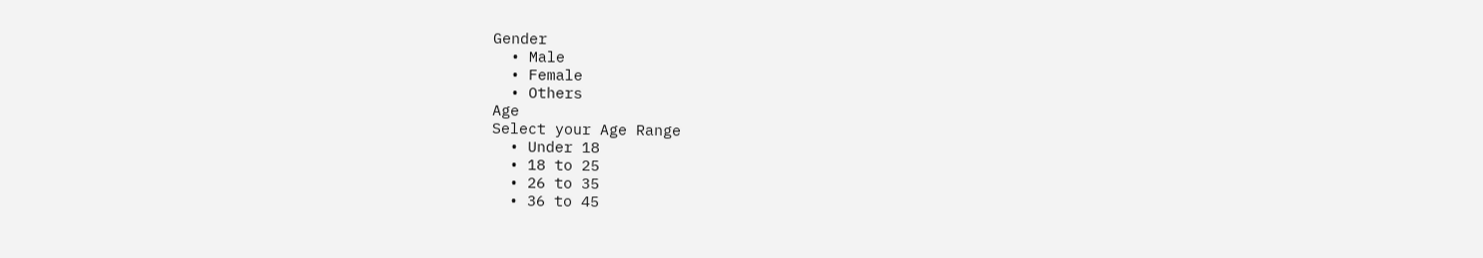Gender
  • Male
  • Female
  • Others
Age
Select your Age Range
  • Under 18
  • 18 to 25
  • 26 to 35
  • 36 to 45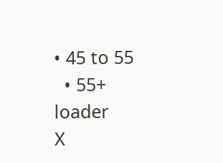• 45 to 55
  • 55+
loader
X